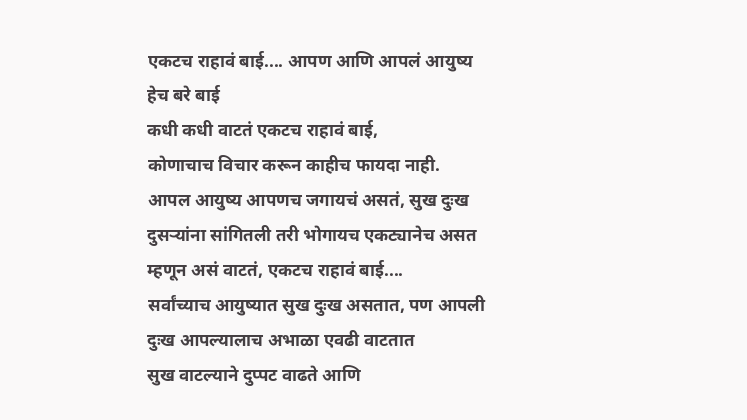एकटच राहावं बाई.... आपण आणि आपलं आयुष्य हेच बरे बाई
कधी कधी वाटतं एकटच राहावं बाई,
कोणाचाच विचार करून काहीच फायदा नाही.
आपल आयुष्य आपणच जगायचं असतं, सुख दुःख दुसऱ्यांना सांगितली तरी भोगायच एकट्यानेच असत
म्हणून असं वाटतं, एकटच राहावं बाई....
सर्वांच्याच आयुष्यात सुख दुःख असतात, पण आपली दुःख आपल्यालाच अभाळा एवढी वाटतात
सुख वाटल्याने दुप्पट वाढते आणि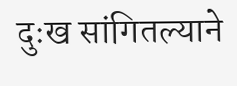दुःख सांगितल्याने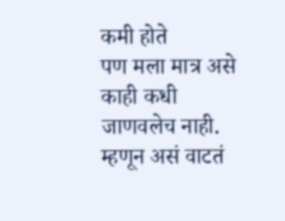कमी होते
पण मला मात्र असे काही कधी जाणवलेच नाही.
म्हणून असं वाटतं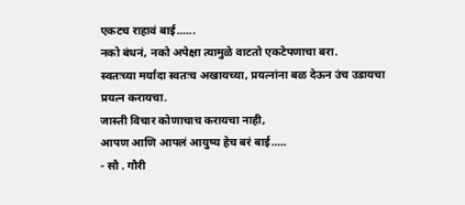एकटच राहावं बाई......
नको बंधनं, नको अपेक्षा त्यामुळे वाटतो एकटेपणाचा बरा.
स्वतःच्या मर्यादा स्वतःच अखायच्या, प्रयत्नांना बळ देऊन उंच उडायचा प्रयत्न करायचा.
जास्ती विचार कोणाचाच करायचा नाही,
आपण आणि आपलं आयुष्य हेच बरं बाई.....
- सौ . गौरी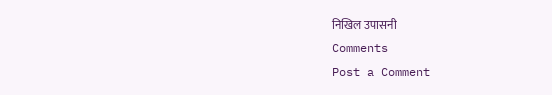निखिल उपासनी
Comments
Post a Comment